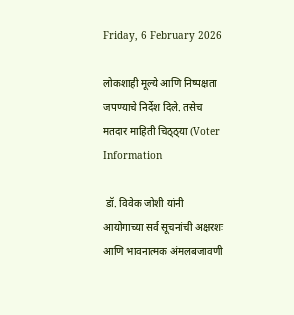Friday, 6 February 2026

लोकशाही मूल्ये आणि निष्पक्षता जपण्याचे निर्देश दिले. तसेच मतदार माहिती चिठ्ठ्या (Voter Information

 डॉ. विवेक जोशी यांनी आयोगाच्या सर्व सूचनांची अक्षरशः आणि भावनात्मक अंमलबजावणी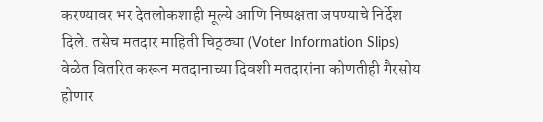करण्यावर भर देतलोकशाही मूल्ये आणि निष्पक्षता जपण्याचे निर्देश दिले. तसेच मतदार माहिती चिठ्ठ्या (Voter Information Slips) वेळेत वितरित करून मतदानाच्या दिवशी मतदारांना कोणतीही गैरसोय होणार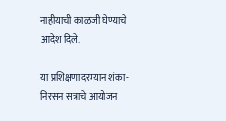नाहीयाची काळजी घेण्याचे आदेश दिले.

या प्रशिक्षणादरम्यान शंका-निरसन सत्राचे आयोजन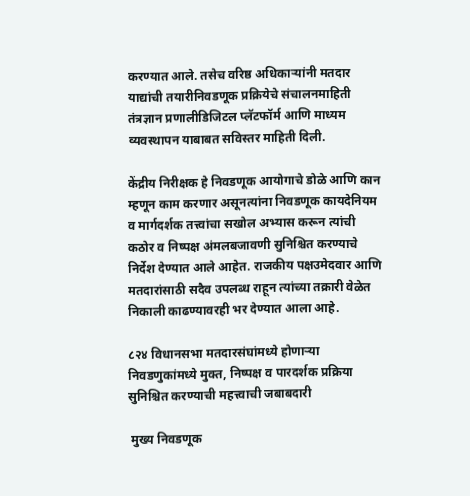करण्यात आले. तसेच वरिष्ठ अधिकाऱ्यांनी मतदार याद्यांची तयारीनिवडणूक प्रक्रियेचे संचालनमाहिती तंत्रज्ञान प्रणालीडिजिटल प्लॅटफॉर्म आणि माध्यम व्यवस्थापन याबाबत सविस्तर माहिती दिली.

केंद्रीय निरीक्षक हे निवडणूक आयोगाचे डोळे आणि कान म्हणून काम करणार असूनत्यांना निवडणूक कायदेनियम व मार्गदर्शक तत्त्वांचा सखोल अभ्यास करून त्यांची कठोर व निष्पक्ष अंमलबजावणी सुनिश्चित करण्याचे निर्देश देण्यात आले आहेत. राजकीय पक्षउमेदवार आणि मतदारांसाठी सदैव उपलब्ध राहून त्यांच्या तक्रारी वेळेत निकाली काढण्यावरही भर देण्यात आला आहे.

८२४ विधानसभा मतदारसंघांमध्ये होणाऱ्या निवडणुकांमध्ये मुक्त, निष्पक्ष व पारदर्शक प्रक्रिया सुनिश्चित करण्याची महत्त्वाची जबाबदारी

 मुख्य निवडणूक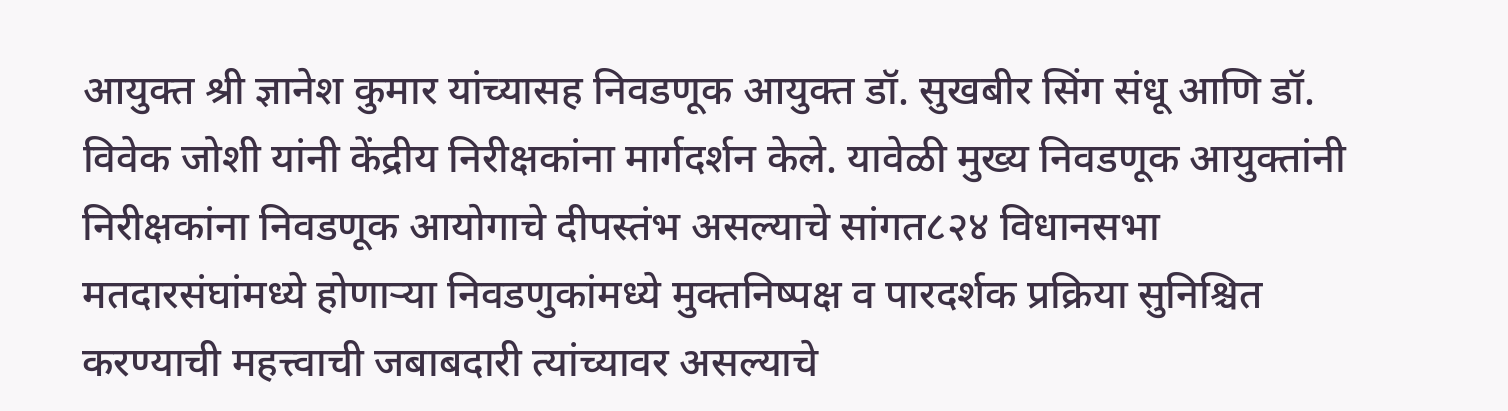आयुक्त श्री ज्ञानेश कुमार यांच्यासह निवडणूक आयुक्त डॉ. सुखबीर सिंग संधू आणि डॉ. विवेक जोशी यांनी केंद्रीय निरीक्षकांना मार्गदर्शन केले. यावेळी मुख्य निवडणूक आयुक्तांनी निरीक्षकांना निवडणूक आयोगाचे दीपस्तंभ असल्याचे सांगत८२४ विधानसभा मतदारसंघांमध्ये होणाऱ्या निवडणुकांमध्ये मुक्तनिष्पक्ष व पारदर्शक प्रक्रिया सुनिश्चित करण्याची महत्त्वाची जबाबदारी त्यांच्यावर असल्याचे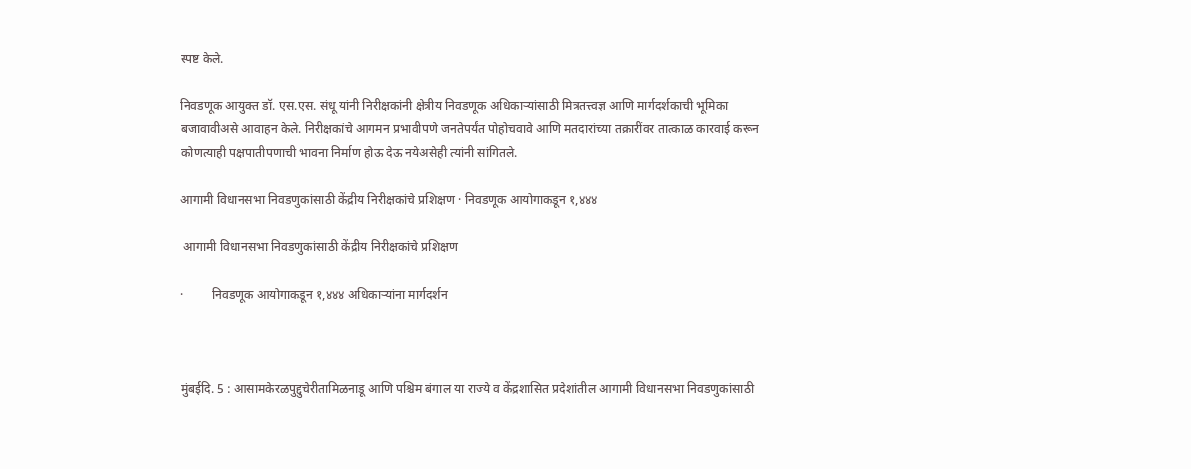स्पष्ट केले.

निवडणूक आयुक्त डॉ. एस.एस. संधू यांनी निरीक्षकांनी क्षेत्रीय निवडणूक अधिकाऱ्यांसाठी मित्रतत्त्वज्ञ आणि मार्गदर्शकाची भूमिका बजावावीअसे आवाहन केले. निरीक्षकांचे आगमन प्रभावीपणे जनतेपर्यंत पोहोचवावे आणि मतदारांच्या तक्रारींवर तात्काळ कारवाई करून कोणत्याही पक्षपातीपणाची भावना निर्माण होऊ देऊ नयेअसेही त्यांनी सांगितले.

आगामी विधानसभा निवडणुकांसाठी केंद्रीय निरीक्षकांचे प्रशिक्षण · निवडणूक आयोगाकडून १,४४४

 आगामी विधानसभा निवडणुकांसाठी केंद्रीय निरीक्षकांचे प्रशिक्षण

·         निवडणूक आयोगाकडून १,४४४ अधिकाऱ्यांना मार्गदर्शन



मुंबईदि. 5 : आसामकेरळपुद्दुचेरीतामिळनाडू आणि पश्चिम बंगाल या राज्ये व केंद्रशासित प्रदेशांतील आगामी विधानसभा निवडणुकांसाठी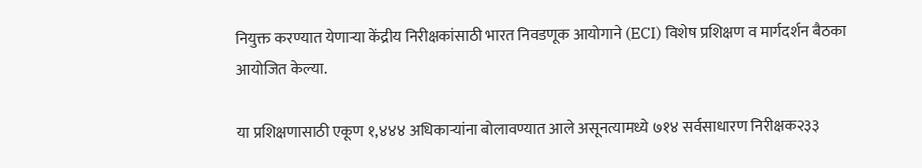नियुक्त करण्यात येणाऱ्या केंद्रीय निरीक्षकांसाठी भारत निवडणूक आयोगाने (ECI) विशेष प्रशिक्षण व मार्गदर्शन बैठका आयोजित केल्या.

या प्रशिक्षणासाठी एकूण १,४४४ अधिकाऱ्यांना बोलावण्यात आले असूनत्यामध्ये ७१४ सर्वसाधारण निरीक्षक२३३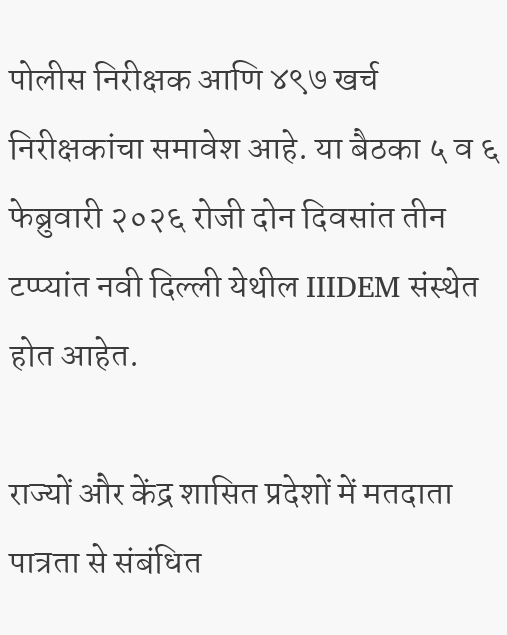पोलीस निरीक्षक आणि ४९७ खर्च निरीक्षकांचा समावेश आहे. या बैठका ५ व ६ फेब्रुवारी २०२६ रोजी दोन दिवसांत तीन टप्प्यांत नवी दिल्ली येथील IIIDEM संस्थेत होत आहेत.

राज्यों और केंद्र शासित प्रदेशों में मतदाता पात्रता से संबंधित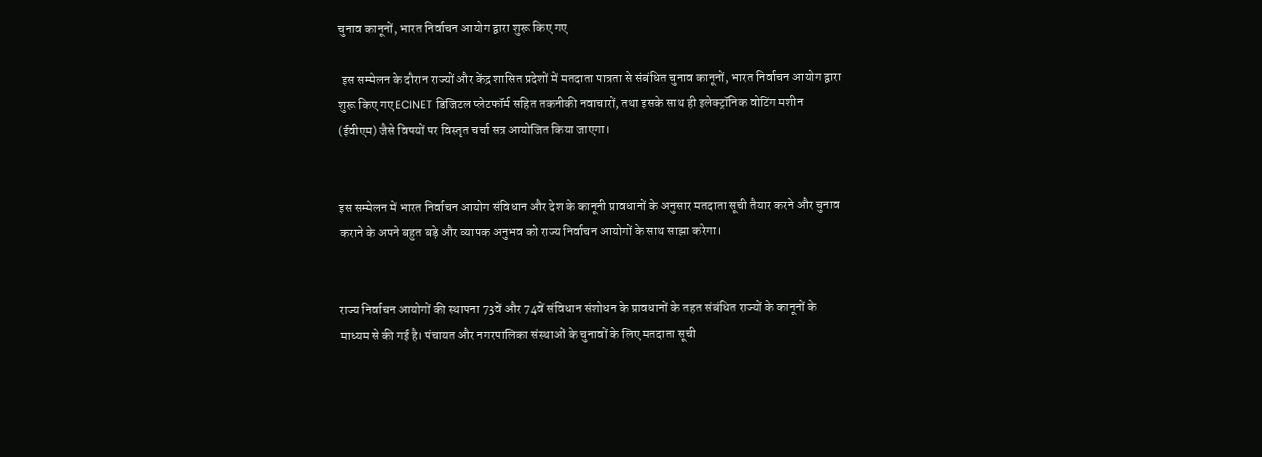चुनाव कानूनों, भारत निर्वाचन आयोग द्वारा शुरू किए गए

 इस सम्मेलन के दौरान राज्यों और केंद्र शासित प्रदेशों में मतदाता पात्रता से संबंधित चुनाव कानूनों, भारत निर्वाचन आयोग द्वारा शुरू किए गए ECINET डिजिटल प्लेटफॉर्म सहित तकनीकी नवाचारों, तथा इसके साथ ही इलेक्ट्रॉनिक वोटिंग मशीन (ईवीएम) जैसे विषयों पर विस्तृत चर्चा सत्र आयोजित किया जाएगा।


इस सम्मेलन में भारत निर्वाचन आयोग संविधान और देश के कानूनी प्रावधानों के अनुसार मतदाता सूची तैयार करने और चुनाव कराने के अपने बहुत बड़े और व्यापक अनुभव को राज्य निर्वाचन आयोगों के साथ साझा करेगा।


राज्य निर्वाचन आयोगों की स्थापना 73वें और 74वें संविधान संशोधन के प्रावधानों के तहत संबंधित राज्यों के कानूनों के माध्यम से की गई है। पंचायत और नगरपालिका संस्थाओं के चुनावों के लिए मतदाता सूची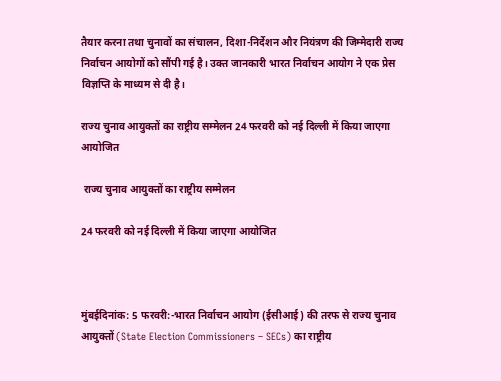तैयार करना तथा चुनावों का संचालन, दिशा-निर्देशन और नियंत्रण की जिम्मेदारी राज्य निर्वाचन आयोगों को सौंपी गई है। उक्त जानकारी भारत निर्वाचन आयोग ने एक प्रेस विज्ञप्ति के माध्यम से दी है।

राज्य चुनाव आयुक्तों का राष्ट्रीय सम्मेलन 24 फरवरी को नई दिल्ली में किया जाएगा आयोजित

 राज्य चुनाव आयुक्तों का राष्ट्रीय सम्मेलन

24 फरवरी को नई दिल्ली में किया जाएगा आयोजित



मुंबईदिनांक: 5 फरवरी:-भारत निर्वाचन आयोग (ईसीआई) की तरफ से राज्य चुनाव आयुक्तों (State Election Commissioners – SECs) का राष्ट्रीय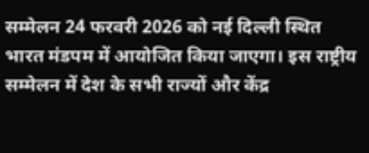सम्मेलन 24 फरवरी 2026 को नई दिल्ली स्थित भारत मंडपम में आयोजित किया जाएगा। इस राष्ट्रीय सम्मेलन में देश के सभी राज्यों और केंद्र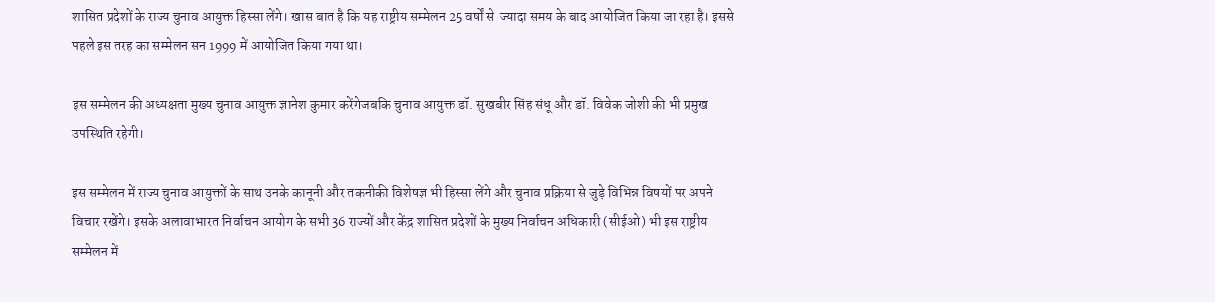शासित प्रदेशों के राज्य चुनाव आयुक्त हिस्सा लेंगे। खास बात है कि यह राष्ट्रीय सम्मेलन 25 वर्षों से  ज्यादा समय के बाद आयोजित किया जा रहा है। इससे पहले इस तरह का सम्मेलन सन 1999 में आयोजित किया गया था।

इस सम्मेलन की अध्यक्षता मुख्य चुनाव आयुक्त ज्ञानेश कुमार करेंगेजबकि चुनाव आयुक्त डॉ. सुखबीर सिंह संधू और डॉ. विवेक जोशी की भी प्रमुख उपस्थिति रहेगी।

इस सम्मेलन में राज्य चुनाव आयुक्तों के साथ उनके कानूनी और तकनीकी विशेषज्ञ भी हिस्सा लेंगे और चुनाव प्रक्रिया से जुड़े विभिन्न विषयों पर अपने विचार रखेंगे। इसके अलावाभारत निर्वाचन आयोग के सभी 36 राज्यों और केंद्र शासित प्रदेशों के मुख्य निर्वाचन अधिकारी (सीईओ) भी इस राष्ट्रीय सम्मेलन में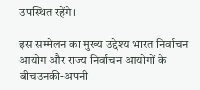उपस्थित रहेंगे।

इस सम्मेलन का मुख्य उद्देश्य भारत निर्वाचन आयोग और राज्य निर्वाचन आयोगों के बीचउनकी-अपनी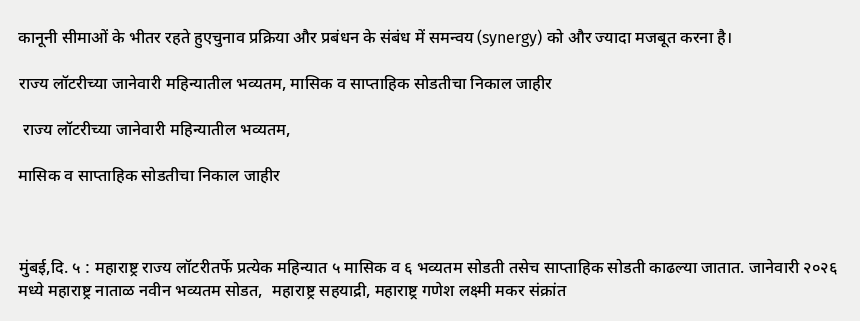कानूनी सीमाओं के भीतर रहते हुएचुनाव प्रक्रिया और प्रबंधन के संबंध में समन्वय (synergy) को और ज्यादा मजबूत करना है।

राज्य लॉटरीच्या जानेवारी महिन्यातील भव्यतम, मासिक व साप्ताहिक सोडतीचा निकाल जाहीर

 राज्य लॉटरीच्या जानेवारी महिन्यातील भव्यतम,

मासिक व साप्ताहिक सोडतीचा निकाल जाहीर



मुंबई,दि. ५ : महाराष्ट्र राज्य लॉटरीतर्फे प्रत्येक महिन्यात ५ मासिक व ६ भव्यतम सोडती तसेच साप्ताहिक सोडती काढल्या जातात. जानेवारी २०२६ मध्ये महाराष्ट्र नाताळ नवीन भव्यतम सोडत,  महाराष्ट्र सहयाद्री, महाराष्ट्र गणेश लक्ष्मी मकर संक्रांत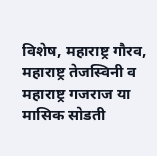विशेष, महाराष्ट्र गौरव, महाराष्ट्र तेजस्विनी व महाराष्ट्र गजराज या मासिक सोडती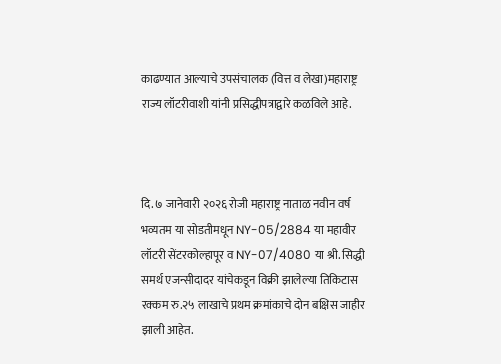काढण्यात आल्याचे उपसंचालक (वित्त व लेखा)महाराष्ट्र राज्य लॉटरीवाशी यांनी प्रसिद्धीपत्राद्वारे कळविले आहे.



दि. ७ जानेवारी २०२६ रोजी महाराष्ट्र नाताळ नवीन वर्ष भव्यतम या सोडतीमधून NY-05/2884 या महावीर लॉटरी सेंटरकोल्हापूर व NY-07/4080 या श्री. सिद्धी समर्थ एजन्सीदादर यांचेकडून विक्री झालेल्या तिकिटास रक्कम रु.२५ लाखाचे प्रथम क्रमांकाचे दोन बक्षिस जाहीर झाली आहेत.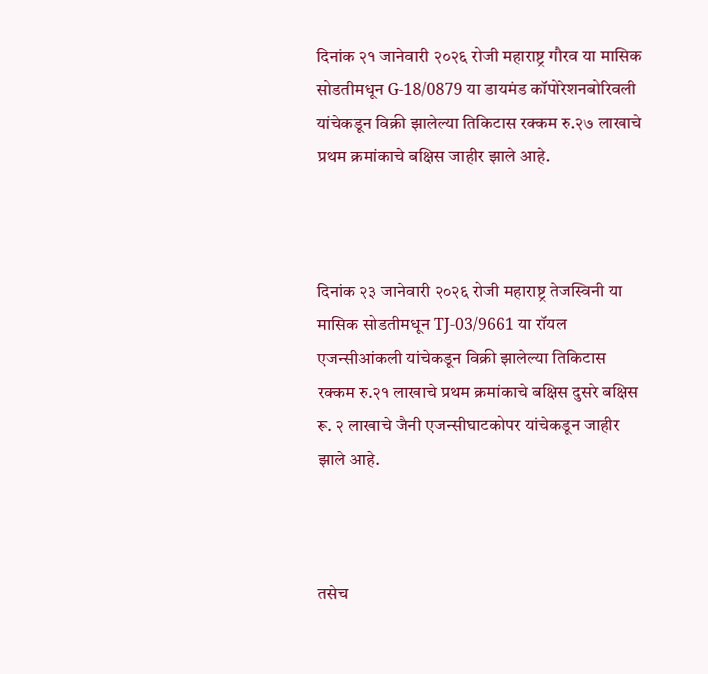दिनांक २१ जानेवारी २०२६ रोजी महाराष्ट्र गौरव या मासिक सोडतीमधून G-18/0879 या डायमंड कॉपोरेशनबोरिवली यांचेकडून विक्री झालेल्या तिकिटास रक्कम रु.२७ लाखाचे प्रथम क्रमांकाचे बक्षिस जाहीर झाले आहे.



दिनांक २३ जानेवारी २०२६ रोजी महाराष्ट्र तेजस्विनी या मासिक सोडतीमधून TJ-03/9661 या रॉयल एजन्सीआंकली यांचेकडून विक्री झालेल्या तिकिटास रक्कम रु.२१ लाखाचे प्रथम क्रमांकाचे बक्षिस दुसरे बक्षिस रू. २ लाखाचे जैनी एजन्सीघाटकोपर यांचेकडून जाहीर झाले आहे.



तसेच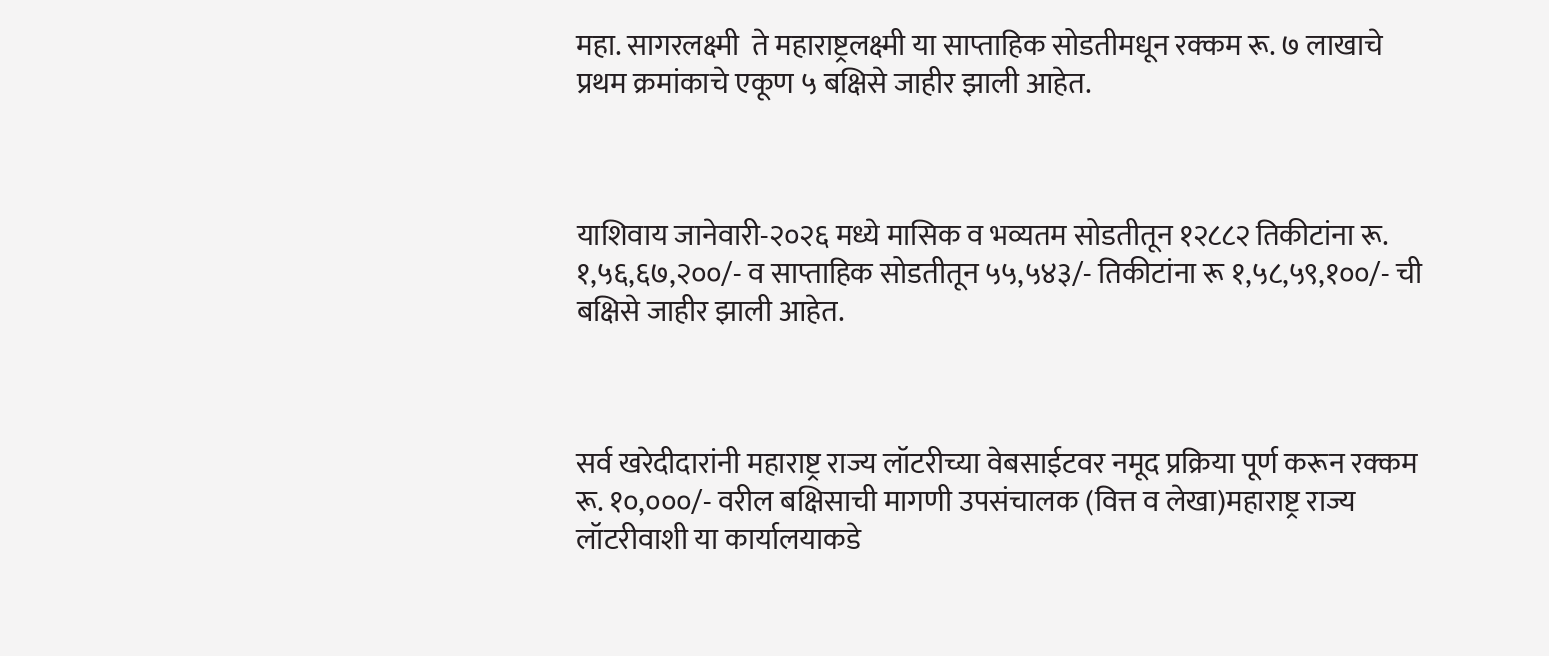महा. सागरलक्ष्मी  ते महाराष्ट्रलक्ष्मी या साप्ताहिक सोडतीमधून रक्कम रू. ७ लाखाचे प्रथम क्रमांकाचे एकूण ५ बक्षिसे जाहीर झाली आहेत.



याशिवाय जानेवारी-२०२६ मध्ये मासिक व भव्यतम सोडतीतून १२८८२ तिकीटांना रू. १,५६,६७,२००/- व साप्ताहिक सोडतीतून ५५,५४३/- तिकीटांना रू १,५८,५९,१००/- ची बक्षिसे जाहीर झाली आहेत.



सर्व खरेदीदारांनी महाराष्ट्र राज्य लॉटरीच्या वेबसाईटवर नमूद प्रक्रिया पूर्ण करून रक्कम रू. १०,०००/- वरील बक्षिसाची मागणी उपसंचालक (वित्त व लेखा)महाराष्ट्र राज्य लॉटरीवाशी या कार्यालयाकडे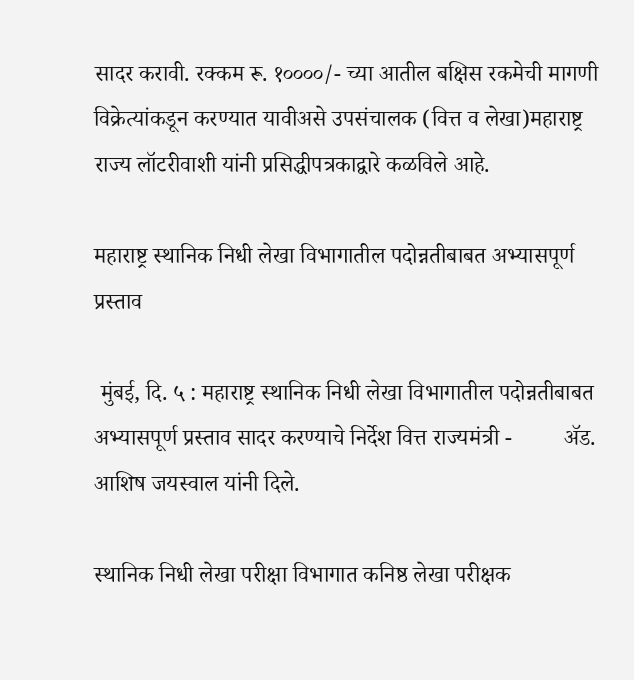सादर करावी. रक्कम रू. १००००/- च्या आतील बक्षिस रकमेची मागणी विक्रेत्यांकडून करण्यात यावीअसे उपसंचालक (वित्त व लेखा)महाराष्ट्र राज्य लॉटरीवाशी यांनी प्रसिद्धीपत्रकाद्वारे कळविले आहे.

महाराष्ट्र स्थानिक निधी लेखा विभागातील पदोन्नतीबाबत अभ्यासपूर्ण प्रस्ताव

 मुंबई, दि. ५ : महाराष्ट्र स्थानिक निधी लेखा विभागातील पदोन्नतीबाबत अभ्यासपूर्ण प्रस्ताव सादर करण्याचे निर्देश वित्त राज्यमंत्री -         ॲड. आशिष जयस्वाल यांनी दिले.

स्थानिक निधी लेखा परीक्षा विभागात कनिष्ठ लेखा परीक्षक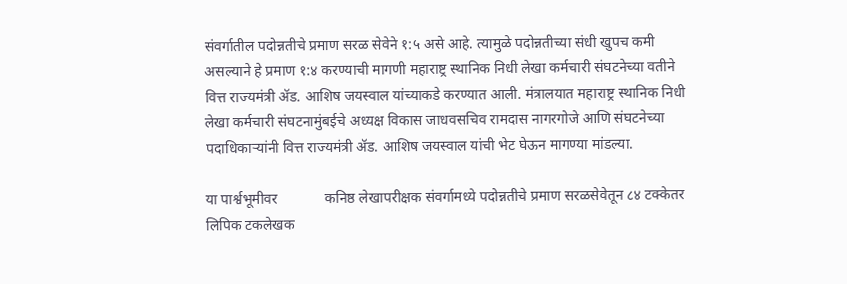संवर्गातील पदोन्नतीचे प्रमाण सरळ सेवेने १:५ असे आहे. त्यामुळे पदोन्नतीच्या संधी खुपच कमी असल्याने हे प्रमाण १:४ करण्याची मागणी महाराष्ट्र स्थानिक निधी लेखा कर्मचारी संघटनेच्या वतीने वित्त राज्यमंत्री ॲड. आशिष जयस्वाल यांच्याकडे करण्यात आली. मंत्रालयात महाराष्ट्र स्थानिक निधी लेखा कर्मचारी संघटनामुंबईचे अध्यक्ष विकास जाधवसचिव रामदास नागरगोजे आणि संघटनेच्या पदाधिकाऱ्यांनी वित्त राज्यमंत्री ॲड. आशिष जयस्वाल यांची भेट घेऊन मागण्या मांडल्या.

या पार्श्वभूमीवर             कनिष्ठ लेखापरीक्षक संवर्गामध्ये पदोन्नतीचे प्रमाण सरळसेवेतून ८४ टक्केतर लिपिक टकलेखक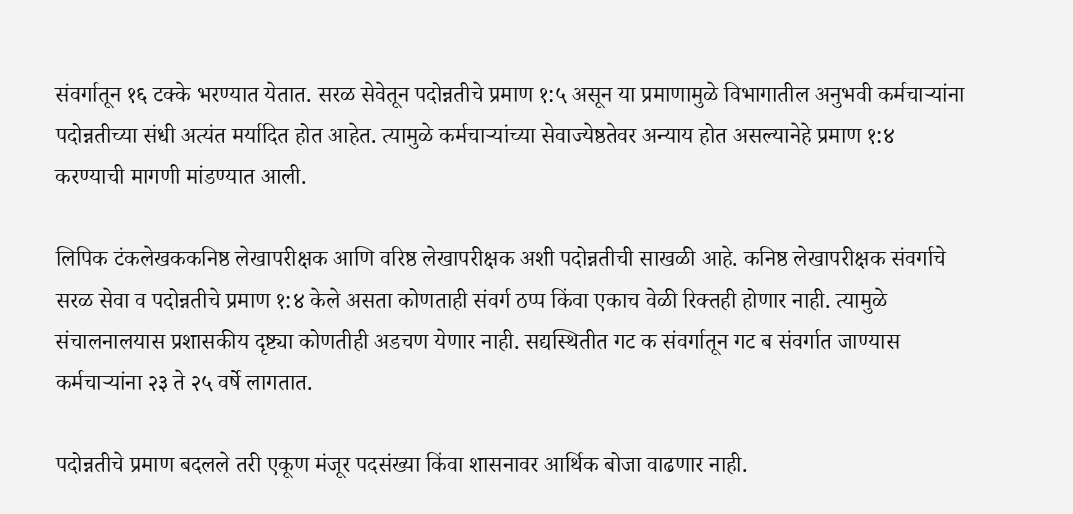संवर्गातून १६ टक्के भरण्यात येतात. सरळ सेवेतून पदोन्नतीचे प्रमाण १:५ असून या प्रमाणामुळे विभागातील अनुभवी कर्मचाऱ्यांना पदोन्नतीच्या संधी अत्यंत मर्यादित होत आहेत. त्यामुळे कर्मचाऱ्यांच्या सेवाज्येष्ठतेवर अन्याय होत असल्यानेहे प्रमाण १:४ करण्याची मागणी मांडण्यात आली.

लिपिक टंकलेखककनिष्ठ लेखापरीक्षक आणि वरिष्ठ लेखापरीक्षक अशी पदोन्नतीची साखळी आहे. कनिष्ठ लेखापरीक्षक संवर्गाचे सरळ सेवा व पदोन्नतीचे प्रमाण १:४ केले असता कोणताही संवर्ग ठप्प किंवा एकाच वेळी रिक्तही होणार नाही. त्यामुळे संचालनालयास प्रशासकीय दृष्ट्या कोणतीही अडचण येणार नाही. सद्यस्थितीत गट क संवर्गातून गट ब संवर्गात जाण्यास कर्मचाऱ्यांना २३ ते २५ वर्षे लागतात.

पदोन्नतीचे प्रमाण बदलले तरी एकूण मंजूर पदसंख्या किंवा शासनावर आर्थिक बोजा वाढणार नाही.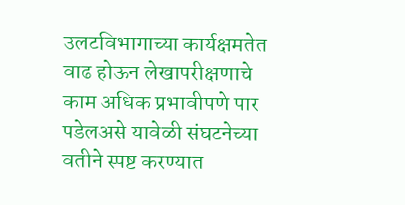उलटविभागाच्या कार्यक्षमतेत वाढ होऊन लेखापरीक्षणाचे काम अधिक प्रभावीपणे पार पडेलअसे यावेळी संघटनेच्या वतीने स्पष्ट करण्यात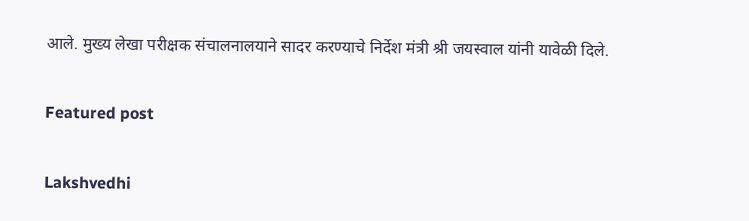आले. मुख्य लेखा परीक्षक संचालनालयाने सादर करण्याचे निर्देश मंत्री श्री जयस्वाल यांनी यावेळी दिले.

Featured post

Lakshvedhi